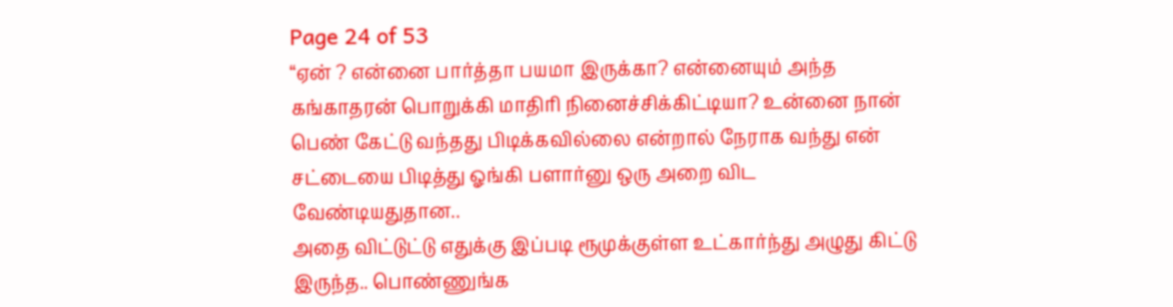Page 24 of 53
“ஏன் ? என்னை பார்த்தா பயமா இருக்கா? என்னையும் அந்த கங்காதரன் பொறுக்கி மாதிரி நினைச்சிக்கிட்டியா? உன்னை நான் பெண் கேட்டு வந்தது பிடிக்கவில்லை என்றால் நேராக வந்து என் சட்டையை பிடித்து ஓங்கி பளார்னு ஒரு அறை விட வேண்டியதுதான..
அதை விட்டுட்டு எதுக்கு இப்படி ரூமுக்குள்ள உட்கார்ந்து அழுது கிட்டு இருந்த.. பொண்ணுங்க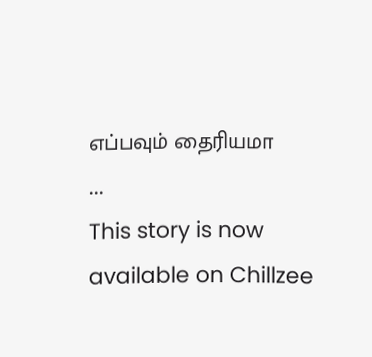எப்பவும் தைரியமா
...
This story is now available on Chillzee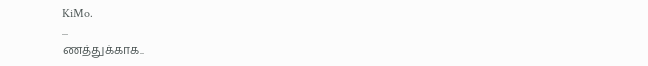KiMo.
...
ணத்துக்காக..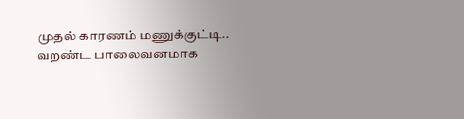முதல் காரணம் மணுக்குட்டி..
வறண்ட பாலைவனமாக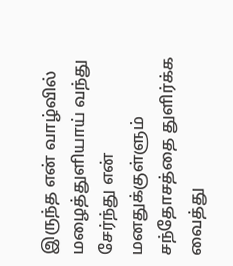இருந்த என் வாழ்வில் மழைத்துளியாய் வந்து சேர்ந்து என் மனதுக்குள்ளும் சந்தோசத்தை துளிர்க்க வைத்து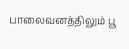பாலைவனத்திலும் பூ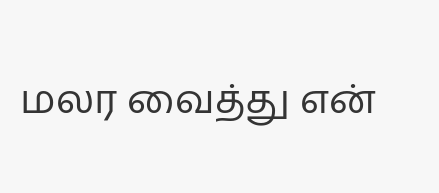மலர வைத்து என்